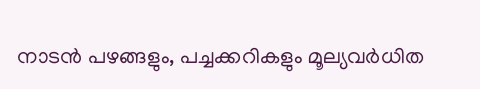നാടൻ പഴങ്ങളും, പച്ചക്കറികളും മൂല്യവർധിത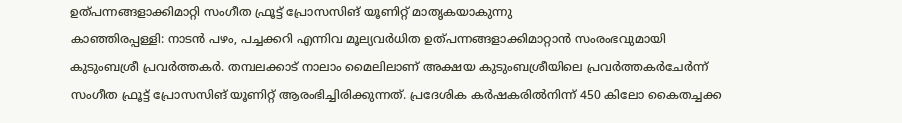ഉത്പന്നങ്ങളാക്കിമാറ്റി സംഗീത ഫ്രൂട്ട് പ്രോസസിങ് യൂണിറ്റ് മാതൃകയാകുന്നു
കാഞ്ഞിരപ്പള്ളി: നാടൻ പഴം, പച്ചക്കറി എന്നിവ മൂല്യവർധിത ഉത്പന്നങ്ങളാക്കിമാറ്റാൻ സംരംഭവുമായി കുടുംബശ്രീ പ്രവർത്തകർ. തമ്പലക്കാട് നാലാം മൈലിലാണ് അക്ഷയ കുടുംബശ്രീയിലെ പ്രവർത്തകർചേർന്ന് സംഗീത ഫ്രൂട്ട് പ്രോസസിങ് യൂണിറ്റ് ആരംഭിച്ചിരിക്കുന്നത്. പ്രദേശിക കർഷകരിൽനിന്ന് 450 കിലോ കൈതച്ചക്ക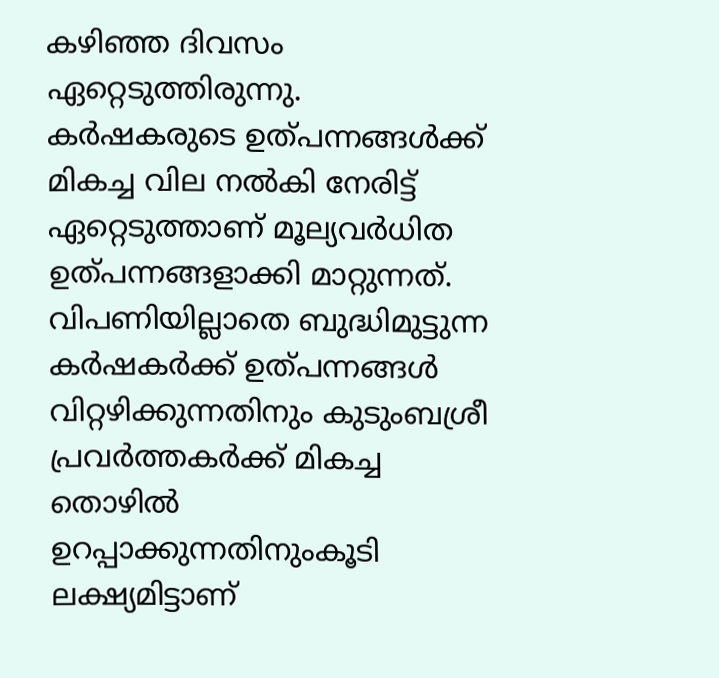കഴിഞ്ഞ ദിവസം ഏറ്റെടുത്തിരുന്നു.
കർഷകരുടെ ഉത്പന്നങ്ങൾക്ക് മികച്ച വില നൽകി നേരിട്ട് ഏറ്റെടുത്താണ് മൂല്യവർധിത ഉത്പന്നങ്ങളാക്കി മാറ്റുന്നത്. വിപണിയില്ലാതെ ബുദ്ധിമുട്ടുന്ന കർഷകർക്ക് ഉത്പന്നങ്ങൾ വിറ്റഴിക്കുന്നതിനും കുടുംബശ്രീ പ്രവർത്തകർക്ക് മികച്ച തൊഴിൽ ഉറപ്പാക്കുന്നതിനുംകൂടി ലക്ഷ്യമിട്ടാണ്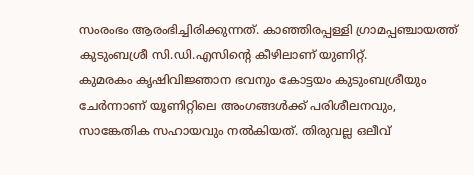സംരംഭം ആരംഭിച്ചിരിക്കുന്നത്. കാഞ്ഞിരപ്പള്ളി ഗ്രാമപ്പഞ്ചായത്ത് കുടുംബശ്രീ സി.ഡി.എസിന്റെ കീഴിലാണ് യുണിറ്റ്.
കുമരകം കൃഷിവിജ്ഞാന ഭവനും കോട്ടയം കുടുംബശ്രീയും ചേർന്നാണ് യൂണിറ്റിലെ അംഗങ്ങൾക്ക് പരിശീലനവും, സാങ്കേതിക സഹായവും നൽകിയത്. തിരുവല്ല ഒലീവ്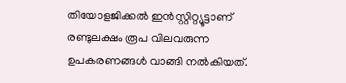തിയോളജിക്കൽ ഇൻസ്റ്റിറ്റ്യൂട്ടാണ് രണ്ടുലക്ഷം രൂപ വിലവരുന്ന ഉപകരണങ്ങൾ വാങ്ങി നൽകിയത്.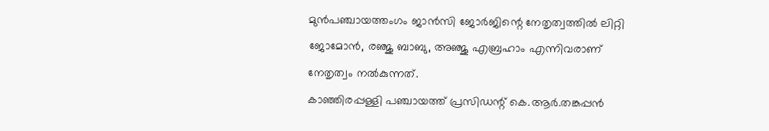മുൻപഞ്ചായത്തംഗം ജാൻസി ജോർജിന്റെ നേതൃത്വത്തിൽ ലിറ്റി ജോമോൻ, രഞ്ജു ബാബു, അഞ്ജു എബ്രഹാം എന്നിവരാണ് നേതൃത്വം നൽകുന്നത്.
കാഞ്ഞിരപ്പള്ളി പഞ്ചായത്ത് പ്രസിഡന്റ് കെ.ആർ.തങ്കപ്പൻ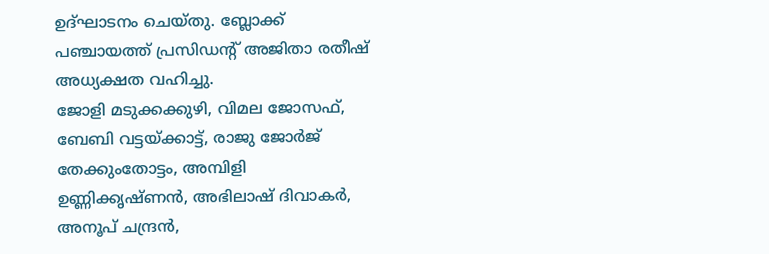ഉദ്ഘാടനം ചെയ്തു. ബ്ലോക്ക് പഞ്ചായത്ത് പ്രസിഡന്റ് അജിതാ രതീഷ് അധ്യക്ഷത വഹിച്ചു.
ജോളി മടുക്കക്കുഴി, വിമല ജോസഫ്, ബേബി വട്ടയ്ക്കാട്ട്, രാജു ജോർജ് തേക്കുംതോട്ടം, അമ്പിളി ഉണ്ണിക്കൃഷ്ണൻ, അഭിലാഷ് ദിവാകർ, അനൂപ് ചന്ദ്രൻ,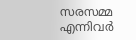സരസമ്മ എന്നിവർ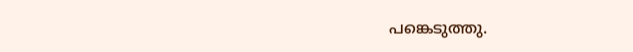പങ്കെടുത്തു.